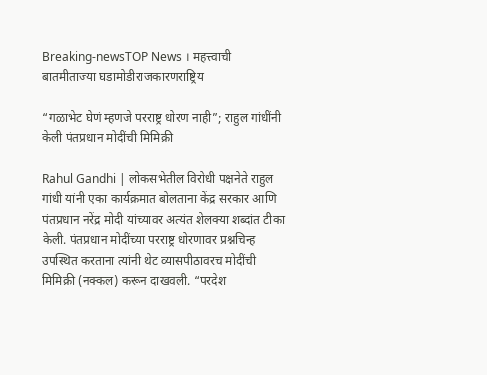Breaking-newsTOP News । महत्त्वाची बातमीताज्या घडामोडीराजकारणराष्ट्रिय

“गळाभेट घेणं म्हणजे परराष्ट्र धोरण नाही”; राहुल गांधींनी केली पंतप्रधान मोदींची मिमिक्री

Rahul Gandhi | लोकसभेतील विरोधी पक्षनेते राहुल गांधी यांनी एका कार्यक्रमात बोलताना केंद्र सरकार आणि पंतप्रधान नरेंद्र मोदी यांच्यावर अत्यंत शेलक्या शब्दांत टीका केली. पंतप्रधान मोदींच्या परराष्ट्र धोरणावर प्रश्नचिन्ह उपस्थित करताना त्यांनी थेट व्यासपीठावरच मोदींची मिमिक्री (नक्कल) करून दाखवली. “परदेश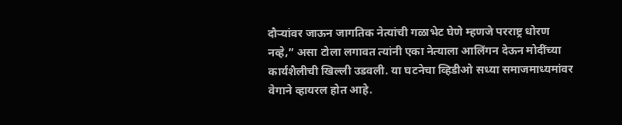दौऱ्यांवर जाऊन जागतिक नेत्यांची गळाभेट घेणे म्हणजे परराष्ट्र धोरण नव्हे,” असा टोला लगावत त्यांनी एका नेत्याला आलिंगन देऊन मोदींच्या कार्यशैलीची खिल्ली उडवली. या घटनेचा व्हिडीओ सध्या समाजमाध्यमांवर वेगाने व्हायरल होत आहे.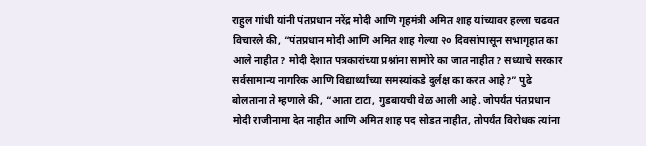राहुल गांधी यांनी पंतप्रधान नरेंद्र मोदी आणि गृहमंत्री अमित शाह यांच्यावर हल्ला चढवत विचारले की, “पंतप्रधान मोदी आणि अमित शाह गेल्या २० दिवसांपासून सभागृहात का आले नाहीत? मोदी देशात पत्रकारांच्या प्रश्नांना सामोरे का जात नाहीत? सध्याचे सरकार सर्वसामान्य नागरिक आणि विद्यार्थ्यांच्या समस्यांकडे दुर्लक्ष का करत आहे?” पुढे बोलताना ते म्हणाले की, “आता टाटा, गुडबायची वेळ आली आहे. जोपर्यंत पंतप्रधान मोदी राजीनामा देत नाहीत आणि अमित शाह पद सोडत नाहीत, तोपर्यंत विरोधक त्यांना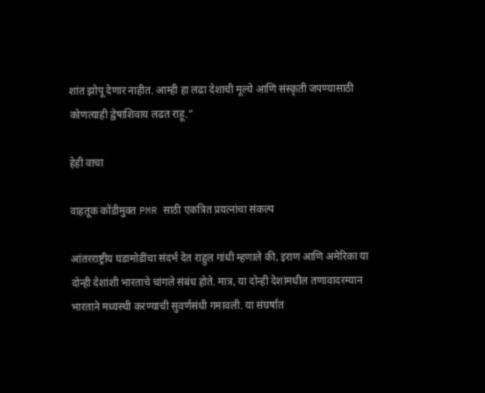शांत झोपू देणार नाहीत. आम्ही हा लढा देशाची मूल्ये आणि संस्कृती जपण्यासाठी कोणत्याही द्वेषाशिवाय लढत राहू.”

हेही वाचा

वाहतूक कोंडीमुक्त PMR साठी एकत्रित प्रयत्नांचा संकल्प

आंतरराष्ट्रीय घडामोडींचा संदर्भ देत राहुल गांधी म्हणाले की, इराण आणि अमेरिका या दोन्ही देशांशी भारताचे चांगले संबंध होते. मात्र, या दोन्ही देशांमधील तणावादरम्यान भारताने मध्यस्थी करण्याची सुवर्णसंधी गमावली. या संघर्षात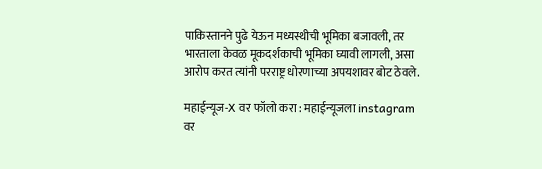पाकिस्तानने पुढे येऊन मध्यस्थीची भूमिका बजावली, तर भारताला केवळ मूकदर्शकाची भूमिका घ्यावी लागली, असा आरोप करत त्यांनी परराष्ट्र धोरणाच्या अपयशावर बोट ठेवले.

महाईन्यूज-X वर फॉलो करा : महाईन्यूजला instagram वर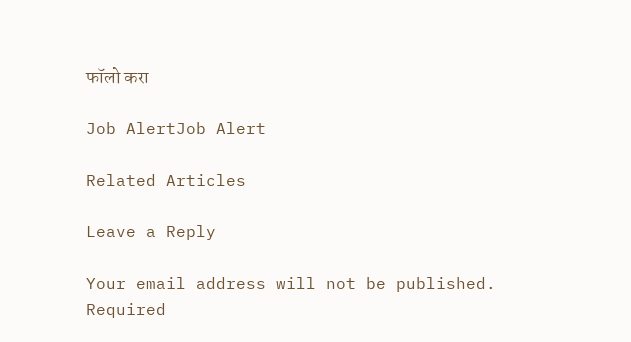फॉलो करा

Job AlertJob Alert

Related Articles

Leave a Reply

Your email address will not be published. Required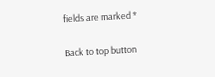fields are marked *

Back to top button